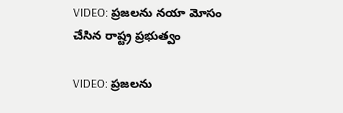VIDEO: ప్రజలను నయా మోసం చేసిన రాష్ట్ర ప్రభుత్వం

VIDEO: ప్రజలను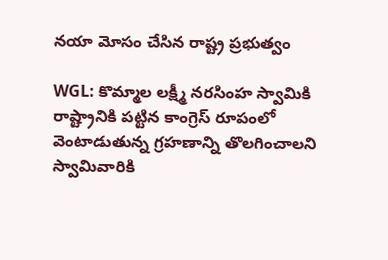నయా మోసం చేసిన రాష్ట్ర ప్రభుత్వం

WGL: కొమ్మాల లక్ష్మీ నరసింహ స్వామికి రాష్ట్రానికి పట్టిన కాంగ్రెస్ రూపంలో వెంటాడుతున్న గ్రహణాన్ని తొలగించాలని స్వామివారికి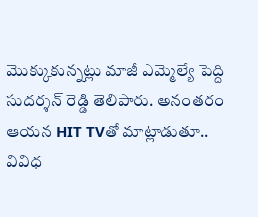మొక్కుకున్నట్లు మాజీ ఎమ్మెల్యే పెద్ది సుదర్శన్ రెడ్డి తెలిపారు. అనంతరం ఆయన HIT TVతో మాట్లాడుతూ.. వివిధ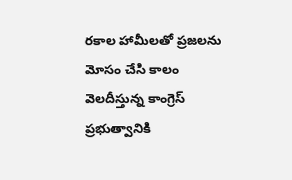రకాల హామీలతో ప్రజలను మోసం చేసి కాలం వెలదీస్తున్న కాంగ్రెస్ ప్రభుత్వానికి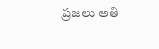ప్రజలు అతి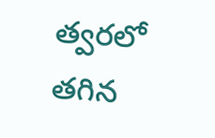త్వరలో తగిన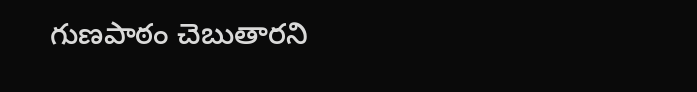గుణపాఠం చెబుతారని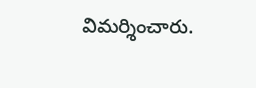విమర్శించారు.